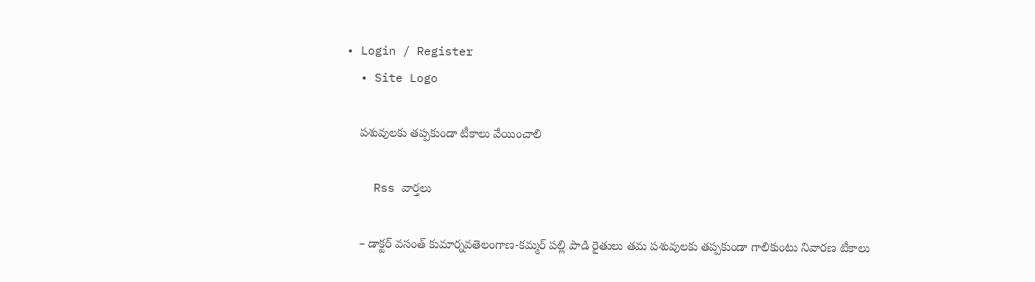• Login / Register
  • Site Logo

    పశువులకు తప్పకుండా టీకాలు వేయించాలి

    Rss వార్తలు

    – డాక్టర్ వసంత్ కుమార్నవతెలంగాణ-కమ్మర్ పల్లి పాడి రైతులు తమ పశువులకు తప్పకుండా గాలికుంటు నివారణ టీకాలు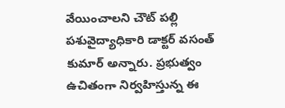వేయించాలని చౌట్ పల్లి పశువైద్యాధికారి డాక్టర్ వసంత్ కుమార్ అన్నారు. ప్రభుత్వం ఉచితంగా నిర్వహిస్తున్న ఈ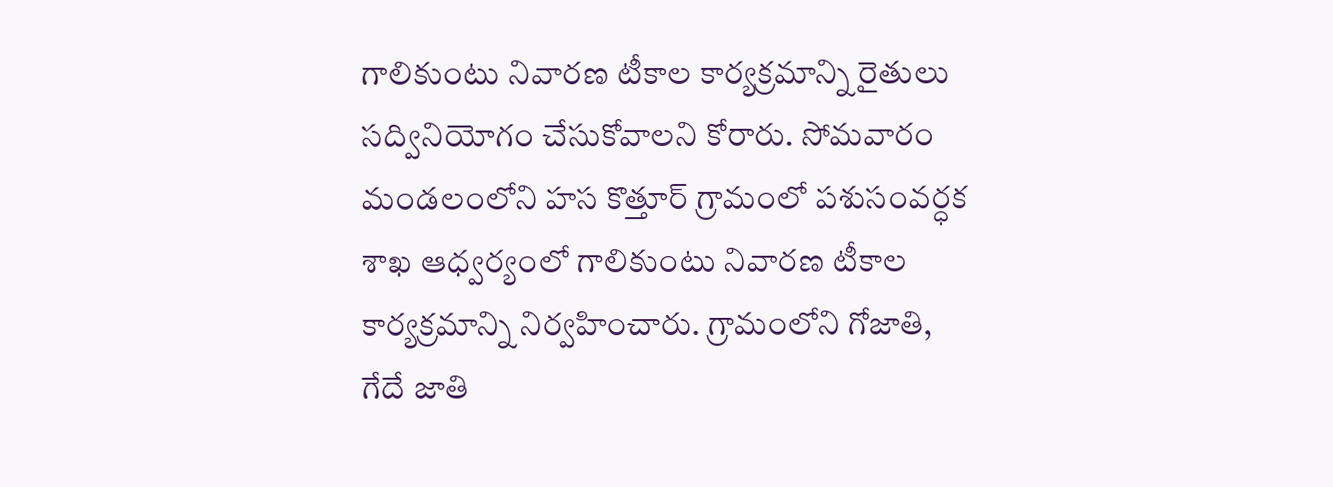గాలికుంటు నివారణ టీకాల కార్యక్రమాన్ని రైతులు సద్వినియోగం చేసుకోవాలని కోరారు. సోమవారం మండలంలోని హస కొత్తూర్ గ్రామంలో పశుసంవర్ధక శాఖ ఆధ్వర్యంలో గాలికుంటు నివారణ టీకాల కార్యక్రమాన్ని నిర్వహించారు. గ్రామంలోని గోజాతి,  గేదే జాతి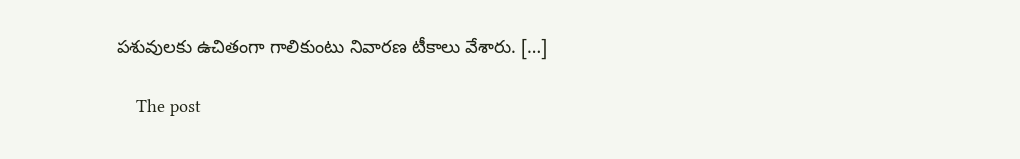పశువులకు ఉచితంగా గాలికుంటు నివారణ టీకాలు వేశారు. […]

    The post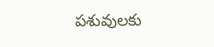పశువులకు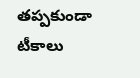తప్పకుండా టీకాలు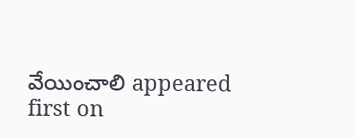వేయించాలి appeared first on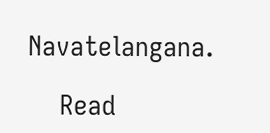Navatelangana.

    Read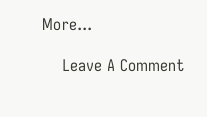More...

    Leave A Comment